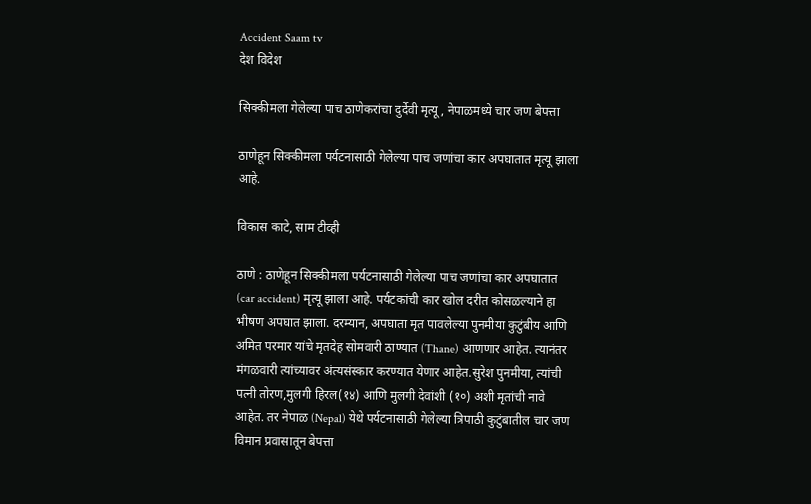Accident Saam tv
देश विदेश

सिक्कीमला गेलेल्या पाच ठाणेकरांचा दुर्देवी मृत्यू, नेपाळमध्ये चार जण बेपत्ता

ठाणेहून सिक्कीमला पर्यटनासाठी गेलेल्या पाच जणांचा कार अपघातात मृत्यू झाला आहे.

विकास काटे, साम टीव्ही

ठाणे : ठाणेहून सिक्कीमला पर्यटनासाठी गेलेल्या पाच जणांचा कार अपघातात (car accident) मृत्यू झाला आहे. पर्यटकांची कार खोल दरीत कोसळल्याने हा भीषण अपघात झाला. दरम्यान, अपघाता मृत पावलेल्या पुनमीया कुटुंबीय आणि अमित परमार यांचे मृतदेह सोमवारी ठाण्यात (Thane) आणणार आहेत. त्यानंतर मंगळवारी त्यांच्यावर अंत्यसंस्कार करण्यात येणार आहेत.सुरेश पुनमीया, त्यांची पत्नी तोरण,मुलगी हिरल(१४) आणि मुलगी देवांशी (१०) अशी मृतांची नावे आहेत. तर नेपाळ (Nepal) येथे पर्यटनासाठी गेलेल्या त्रिपाठी कुटुंबातील चार जण विमान प्रवासातून बेपत्ता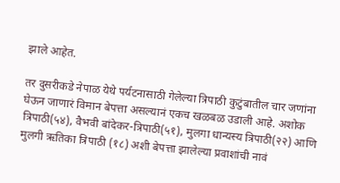झाले आहेत.

तर दुसरीकडे नेपाळ येथे पर्यटनासाठी गेलेल्या त्रिपाठी कुटुंबातील चार जणांना घेऊन जाणारं विमान बेपत्ता असल्यानं एकच खळबळ उडाली आहे. अशोक त्रिपाठी(५४), वैभवी बांदेकर-त्रिपाठी(५१), मुलगा धान्यस्य त्रिपाठी(२२) आणि मुलगी ऋतिका त्रिपाठी (१८) अशी बेपत्ता झालेल्या प्रवाशांची नावं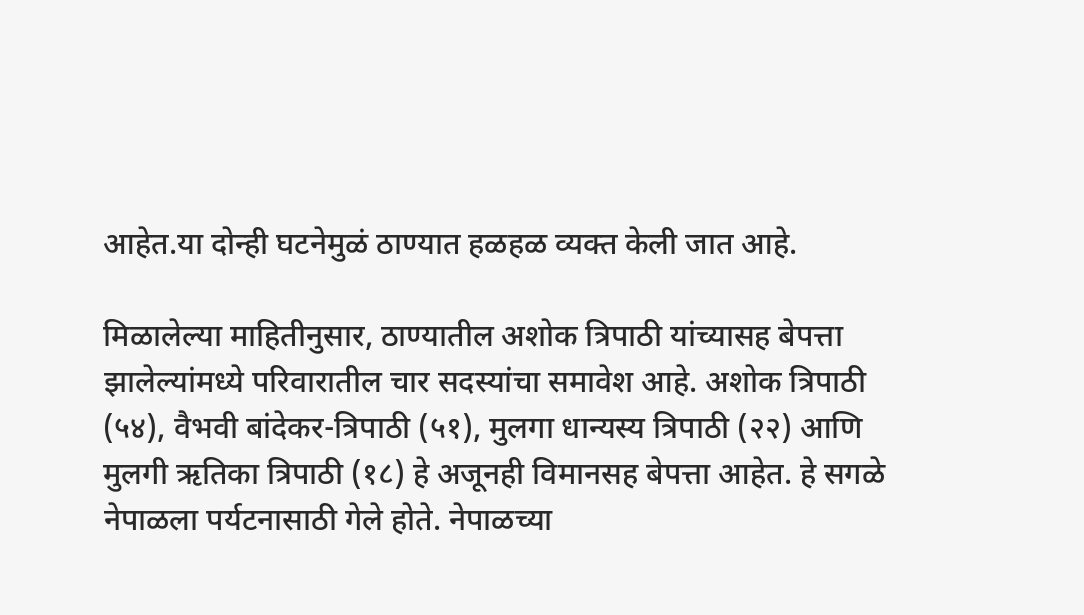आहेत.या दोन्ही घटनेमुळं ठाण्यात हळहळ व्यक्त केली जात आहे.

मिळालेल्या माहितीनुसार, ठाण्यातील अशोक त्रिपाठी यांच्यासह बेपत्ता झालेल्यांमध्ये परिवारातील चार सदस्यांचा समावेश आहे. अशोक त्रिपाठी (५४), वैभवी बांदेकर-त्रिपाठी (५१), मुलगा धान्यस्य त्रिपाठी (२२) आणि मुलगी ऋतिका त्रिपाठी (१८) हे अजूनही विमानसह बेपत्ता आहेत. हे सगळे नेपाळला पर्यटनासाठी गेले होते. नेपाळच्या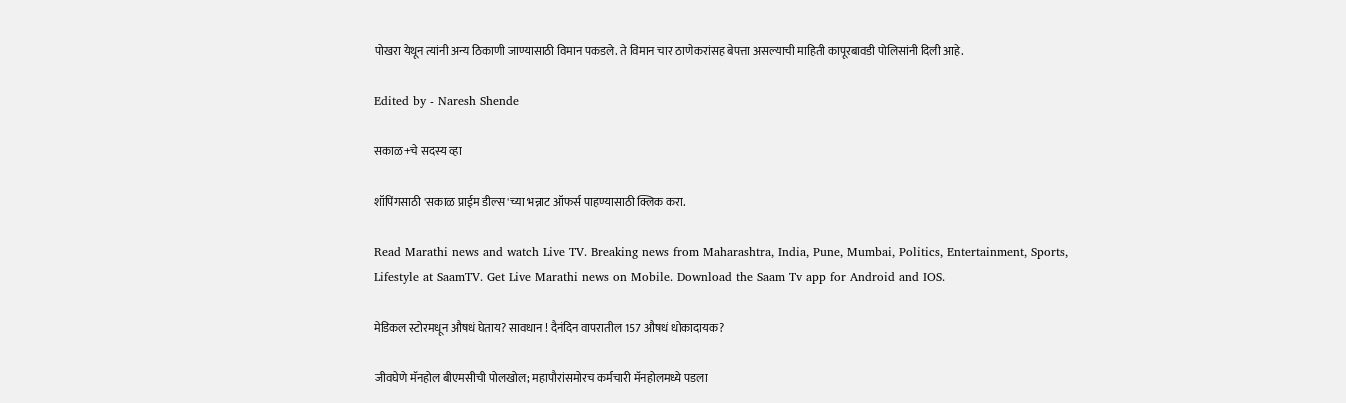पोखरा येथून त्यांनी अन्य ठिकाणी जाण्यासाठी विमान पकडले. ते विमान चार ठाणेकरांसह बेपत्ता असल्याची माहिती कापूरबावडी पोलिसांनी दिली आहे.

Edited by - Naresh Shende

सकाळ+चे सदस्य व्हा

शॉपिंगसाठी 'सकाळ प्राईम डील्स'च्या भन्नाट ऑफर्स पाहण्यासाठी क्लिक करा.

Read Marathi news and watch Live TV. Breaking news from Maharashtra, India, Pune, Mumbai, Politics, Entertainment, Sports, Lifestyle at SaamTV. Get Live Marathi news on Mobile. Download the Saam Tv app for Android and IOS.

मेडिकल स्टोरमधून औषधं घेताय? सावधान ! दैनंदिन वापरातील 157 औषधं धोकादायक?

जीवघेणे मॅनहोल बीएमसीची पोलखोल; महापौरांसमोरच कर्मचारी मॅनहोलमध्ये पडला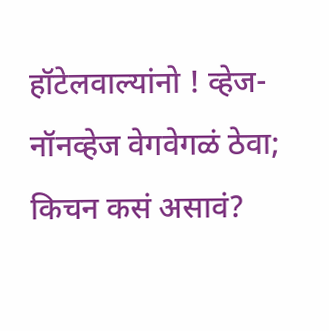हॉटेलवाल्यांनो ! व्हेज-नॉनव्हेज वेगवेगळं ठेवा; किचन कसं असावं?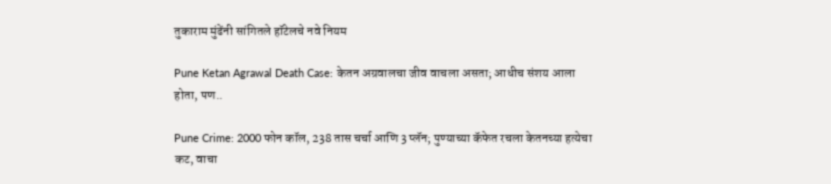तुकाराम मुंढेंनी सांगितले हॉटेलचे नवे नियम

Pune Ketan Agrawal Death Case: केतन अग्रवालचा जीव वाचला असता; आधीच संशय आला होता, पण..

Pune Crime: 2000 फोन कॉल, 238 तास चर्चा आणि 3 प्लॅन; पुण्याच्या कॅफेत रचला केतनच्या हत्येचा कट, वाचा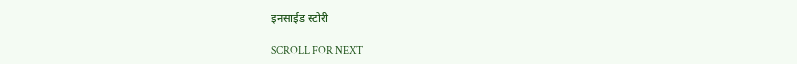इनसाईड स्टोरी

SCROLL FOR NEXT